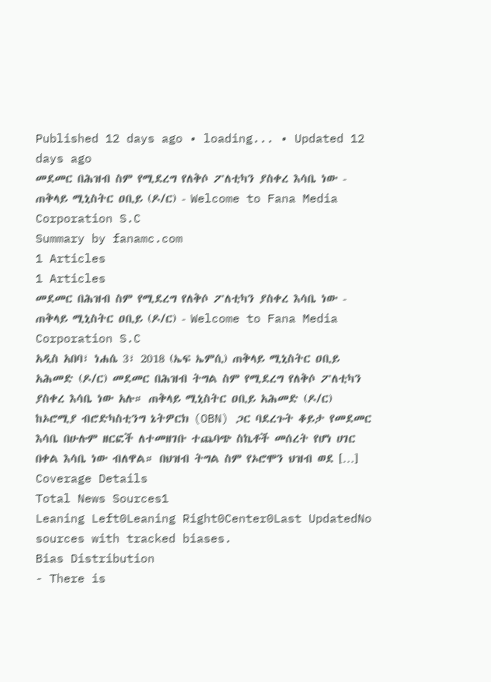Published 12 days ago • loading... • Updated 12 days ago
መደመር በሕዝብ ስም የሚደረግ የለቅሶ ፖለቲካን ያስቀረ እሳቤ ነው - ጠቅላይ ሚኒስትር ዐቢይ (ዶ/ር) - Welcome to Fana Media Corporation S.C
Summary by fanamc.com
1 Articles
1 Articles
መደመር በሕዝብ ስም የሚደረግ የለቅሶ ፖለቲካን ያስቀረ እሳቤ ነው - ጠቅላይ ሚኒስትር ዐቢይ (ዶ/ር) - Welcome to Fana Media Corporation S.C
አዲስ አበባ፣ ነሐሴ 3፣ 2018 (ኤፍ ኤምሲ) ጠቅላይ ሚኒስትር ዐቢይ አሕመድ (ዶ/ር) መደመር በሕዝብ ትግል ስም የሚደረግ የለቅሶ ፖለቲካን ያስቀረ እሳቤ ነው አሉ። ጠቅላይ ሚኒስትር ዐቢይ አሕመድ (ዶ/ር) ከኦሮሚያ ብሮድካስቲንግ ኔትዎርክ (OBN) ጋር ባደረጉት ቆይታ የመደመር እሳቤ በሁሉም ዘርፎች ለተመዘገቡ ተጨባጭ ስኬቶች መሰረት የሆነ ሀገር በቀል እሳቤ ነው ብለዋል። በህዝብ ትግል ስም የኦሮሞን ህዝብ ወደ […]
Coverage Details
Total News Sources1
Leaning Left0Leaning Right0Center0Last UpdatedNo sources with tracked biases.
Bias Distribution
- There is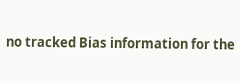no tracked Bias information for the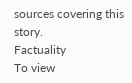sources covering this story.
Factuality
To view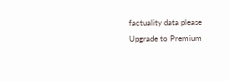factuality data please Upgrade to Premium